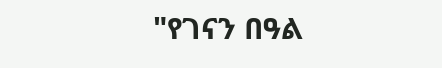"የገናን በዓል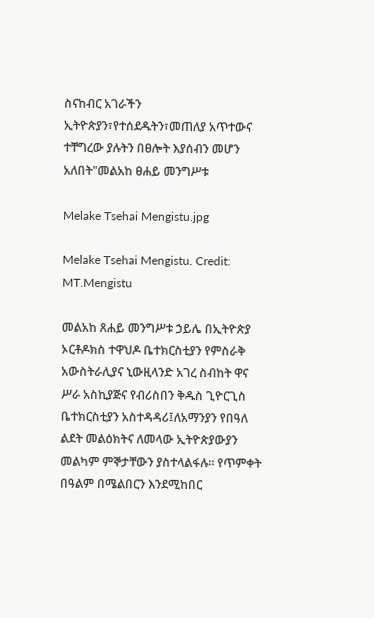ስናከብር አገራችን ኢትዮጵያን፣የተሰደዱትን፣መጠለያ አጥተውና ተቸግረው ያሉትን በፀሎት እያሰብን መሆን አለበት"መልአከ ፀሐይ መንግሥቱ

Melake Tsehai Mengistu.jpg

Melake Tsehai Mengistu. Credit: MT.Mengistu

መልአከ ጸሐይ መንግሥቱ ኃይሌ በኢትዮጵያ ኦርቶዶክስ ተዋህዶ ቤተክርስቲያን የምስራቅ አውስትራሊያና ኒውዚላንድ አገረ ስብከት ዋና ሥራ አስኪያጅና የብሪስበን ቅዱስ ጊዮርጊስ ቤተክርስቲያን አስተዳዳሪ፤ለአማንያን የበዓለ ልደት መልዕክትና ለመላው ኢትዮጵያውያን መልካም ምኞታቸውን ያስተላልፋሉ። የጥምቀት በዓልም በሜልበርን እንደሚከበር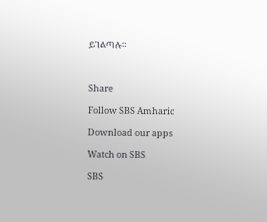ይገልጣሉ።



Share

Follow SBS Amharic

Download our apps

Watch on SBS

SBS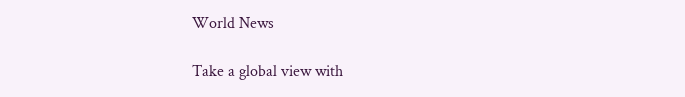World News

Take a global view with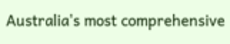Australia's most comprehensive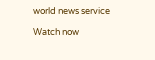world news service

Watch now